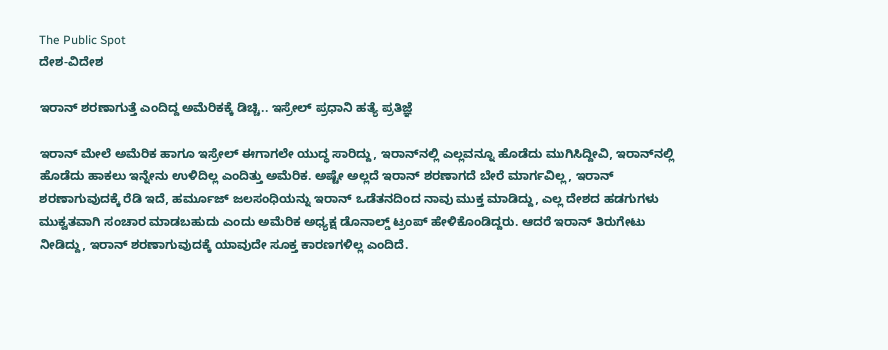The Public Spot
ದೇಶ-ವಿದೇಶ

ಇರಾನ್‌ ಶರಣಾಗುತ್ತೆ ಎಂದಿದ್ದ ಅಮೆರಿಕಕ್ಕೆ ಡಿಚ್ಚಿ.. ಇಸ್ರೇಲ್‌ ಪ್ರಧಾನಿ ಹತ್ಯೆ ಪ್ರತಿಜ್ಞೆ

ಇರಾನ್‌ ಮೇಲೆ ಅಮೆರಿಕ ಹಾಗೂ ಇಸ್ರೇಲ್‌ ಈಗಾಗಲೇ ಯುದ್ಧ ಸಾರಿದ್ದು, ಇರಾನ್‌ನಲ್ಲಿ ಎಲ್ಲವನ್ನೂ ಹೊಡೆದು ಮುಗಿಸಿದ್ದೀವಿ, ಇರಾನ್‌ನಲ್ಲಿ ಹೊಡೆದು ಹಾಕಲು ಇನ್ನೇನು ಉಳಿದಿಲ್ಲ ಎಂದಿತ್ತು ಅಮೆರಿಕ. ಅಷ್ಟೇ ಅಲ್ಲದೆ ಇರಾನ್‌ ಶರಣಾಗದೆ ಬೇರೆ ಮಾರ್ಗವಿಲ್ಲ, ಇರಾನ್‌ ಶರಣಾಗುವುದಕ್ಕೆ ರೆಡಿ ಇದೆ, ಹರ್ಮೂಜ್‌ ಜಲಸಂಧಿಯನ್ನು ಇರಾನ್‌ ಒಡೆತನದಿಂದ ನಾವು ಮುಕ್ತ ಮಾಡಿದ್ದು, ಎಲ್ಲ ದೇಶದ ಹಡಗುಗಳು ಮುಕ್ವತವಾಗಿ ಸಂಚಾರ ಮಾಡಬಹುದು ಎಂದು ಅಮೆರಿಕ ಅಧ್ಯಕ್ಷ ಡೊನಾಲ್ಡ್‌ ಟ್ರಂಪ್‌ ಹೇಳಿಕೊಂಡಿದ್ದರು. ಆದರೆ ಇರಾನ್‌ ತಿರುಗೇಟು ನೀಡಿದ್ದು, ಇರಾನ್‌ ಶರಣಾಗುವುದಕ್ಕೆ ಯಾವುದೇ ಸೂಕ್ತ ಕಾರಣಗಳಿಲ್ಲ ಎಂದಿದೆ.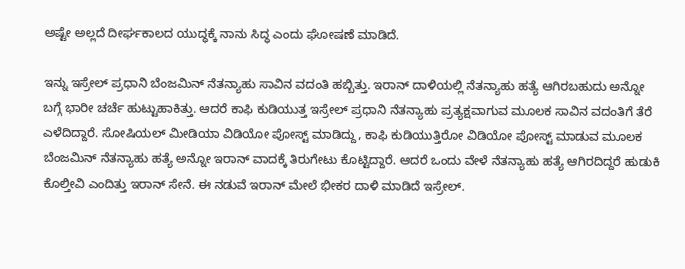ಅಷ್ಟೇ ಅಲ್ಲದೆ ದೀರ್ಘಕಾಲದ ಯುದ್ಧಕ್ಕೆ ನಾನು ಸಿದ್ಧ ಎಂದು ಘೋಷಣೆ ಮಾಡಿದೆ.

ಇನ್ನು ಇಸ್ರೇಲ್ ಪ್ರಧಾನಿ ಬೆಂಜಮಿನ್‌ ನೆತನ್ಯಾಹು ಸಾವಿನ ವದಂತಿ ಹಬ್ಬಿತ್ತು. ಇರಾನ್‌ ದಾಳಿಯಲ್ಲಿ ನೆತನ್ಯಾಹು ಹತ್ಯೆ ಆಗಿರಬಹುದು ಅನ್ನೋ ಬಗ್ಗೆ ಭಾರೀ ಚರ್ಚೆ ಹುಟ್ಟುಹಾಕಿತ್ತು. ಆದರೆ ಕಾಫಿ ಕುಡಿಯುತ್ತ ಇಸ್ರೇಲ್ ಪ್ರಧಾನಿ ನೆತನ್ಯಾಹು ಪ್ರತ್ಯಕ್ಷವಾಗುವ ಮೂಲಕ ಸಾವಿನ ವದಂತಿಗೆ ತೆರೆ ಎಳೆದಿದ್ದಾರೆ. ಸೋಷಿಯಲ್ ಮೀಡಿಯಾ ವಿಡಿಯೋ ಪೋಸ್ಟ್ ಮಾಡಿದ್ದು, ಕಾಫಿ ಕುಡಿಯುತ್ತಿರೋ ವಿಡಿಯೋ ಪೋಸ್ಟ್ ಮಾಡುವ ಮೂಲಕ ಬೆಂಜಮಿನ್‌ ನೆತನ್ಯಾಹು ಹತ್ಯೆ ಅನ್ನೋ ಇರಾನ್‌ ವಾದಕ್ಕೆ ತಿರುಗೇಟು ಕೊಟ್ಟಿದ್ದಾರೆ. ಆದರೆ ಒಂದು ವೇಳೆ ನೆತನ್ಯಾಹು ಹತ್ಯೆ ಆಗಿರದಿದ್ದರೆ ಹುಡುಕಿ ಕೊಲ್ತೀವಿ ಎಂದಿತ್ತು ಇರಾನ್ ಸೇನೆ. ಈ ನಡುವೆ ಇರಾನ್‌ ಮೇಲೆ ಭೀಕರ ದಾಳಿ ಮಾಡಿದೆ ಇಸ್ರೇಲ್‌.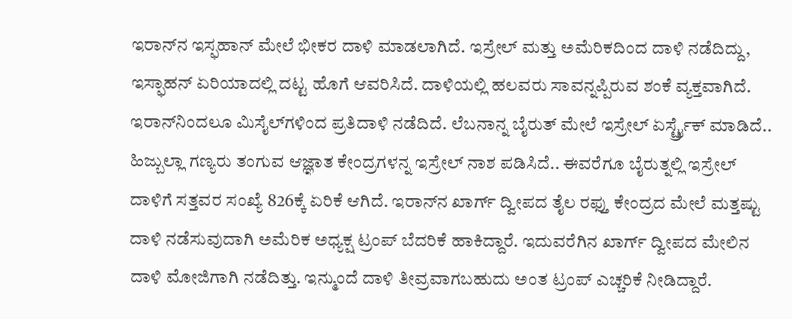ಇರಾನ್‌ನ ಇಸ್ಫಹಾನ್‌ ಮೇಲೆ ಭೀಕರ ದಾಳಿ ಮಾಡಲಾಗಿದೆ. ಇಸ್ರೇಲ್ ಮತ್ತು ಅಮೆರಿಕದಿಂದ ದಾಳಿ ನಡೆದಿದ್ದು, ಇಸ್ಫಾಹನ್‌ ಏರಿಯಾದಲ್ಲಿ ದಟ್ಟ ಹೊಗೆ ಆವರಿಸಿದೆ. ದಾಳಿಯಲ್ಲಿ ಹಲವರು ಸಾವನ್ನಪ್ಪಿರುವ ಶಂಕೆ ವ್ಯಕ್ತವಾಗಿದೆ. ಇರಾನ್‌ನಿಂದಲೂ ಮಿಸೈಲ್‌ಗಳಿಂದ ಪ್ರತಿದಾಳಿ ನಡೆದಿದೆ. ಲೆಬನಾನ್ನ ಬೈರುತ್ ಮೇಲೆ ಇಸ್ರೇಲ್ ಏರ್ಸ್ಟ್ರೈಕ್ ಮಾಡಿದೆ.. ಹಿಜ್ಬುಲ್ಲಾ ಗಣ್ಯರು ತಂಗುವ ಆಜ್ಞಾತ ಕೇಂದ್ರಗಳನ್ನ ಇಸ್ರೇಲ್ ನಾಶ ಪಡಿಸಿದೆ.. ಈವರೆಗೂ ಬೈರುತ್ನಲ್ಲಿ ಇಸ್ರೇಲ್ ದಾಳಿಗೆ ಸತ್ತವರ ಸಂಖ್ಯೆ 826ಕ್ಕೆ ಏರಿಕೆ ಆಗಿದೆ. ಇರಾನ್‌ನ ಖಾರ್ಗ್ ದ್ವೀಪದ ತೈಲ ರಫ್ತು ಕೇಂದ್ರದ ಮೇಲೆ ಮತ್ತಷ್ಟು ದಾಳಿ ನಡೆಸುವುದಾಗಿ ಅಮೆರಿಕ ಅಧ್ಯಕ್ಷ ಟ್ರಂಪ್ ಬೆದರಿಕೆ ಹಾಕಿದ್ದಾರೆ. ಇದುವರೆಗಿನ ಖಾರ್ಗ್ ದ್ವೀಪದ ಮೇಲಿನ ದಾಳಿ ಮೋಜಿಗಾಗಿ ನಡೆದಿತ್ತು. ಇನ್ಮುಂದೆ ದಾಳಿ ತೀವ್ರವಾಗಬಹುದು ಅಂತ ಟ್ರಂಪ್‌ ಎಚ್ಚರಿಕೆ ನೀಡಿದ್ದಾರೆ.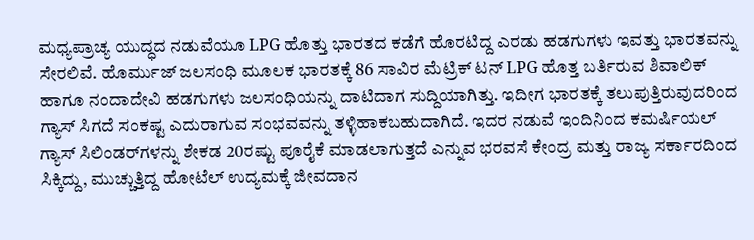ಮಧ್ಯಪ್ರಾಚ್ಯ ಯುದ್ಧದ ನಡುವೆಯೂ LPG ಹೊತ್ತು ಭಾರತದ ಕಡೆಗೆ ಹೊರಟಿದ್ದ ಎರಡು ಹಡಗುಗಳು ಇವತ್ತು ಭಾರತವನ್ನು ಸೇರಲಿವೆ. ಹೊರ್ಮುಜ್ ಜಲಸಂಧಿ ಮೂಲಕ ಭಾರತಕ್ಕೆ 86 ಸಾವಿರ ಮೆಟ್ರಿಕ್ ಟನ್‌ LPG ಹೊತ್ತ ಬರ್ತಿರುವ ಶಿವಾಲಿಕ್ ಹಾಗೂ ನಂದಾದೇವಿ ಹಡಗುಗಳು ಜಲಸಂಧಿಯನ್ನು ದಾಟಿದಾಗ ಸುದ್ದಿಯಾಗಿತ್ತು. ಇದೀಗ ಭಾರತಕ್ಕೆ ತಲುಪುತ್ತಿರುವುದರಿಂದ ಗ್ಯಾಸ್‌ ಸಿಗದೆ ಸಂಕಷ್ಟ ಎದುರಾಗುವ ಸಂಭವವನ್ನು ತಳ್ಳಿಹಾಕಬಹುದಾಗಿದೆ. ಇದರ ನಡುವೆ ಇಂದಿನಿಂದ ಕಮರ್ಷಿಯಲ್‌ ಗ್ಯಾಸ್‌ ಸಿಲಿಂಡರ್‌ಗಳನ್ನು ಶೇಕಡ 20ರಷ್ಟು ಪೂರೈಕೆ ಮಾಡಲಾಗುತ್ತದೆ ಎನ್ನುವ ಭರವಸೆ ಕೇಂದ್ರ ಮತ್ತು ರಾಜ್ಯ ಸರ್ಕಾರದಿಂದ ಸಿಕ್ಕಿದ್ದು, ಮುಚ್ಚುತ್ತಿದ್ದ ಹೋಟೆಲ್‌ ಉದ್ಯಮಕ್ಕೆ ಜೀವದಾನ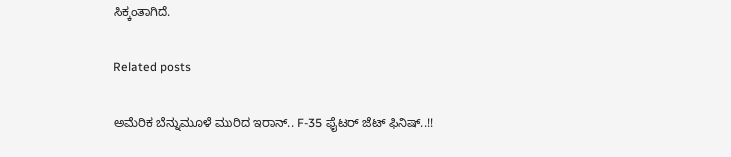ಸಿಕ್ಕಂತಾಗಿದೆ.

Related posts

ಅಮೆರಿಕ ಬೆನ್ನುಮೂಳೆ ಮುರಿದ ಇರಾನ್.. F-35 ಫೈಟರ್ ಜೆಟ್ ಫಿನಿಷ್..!!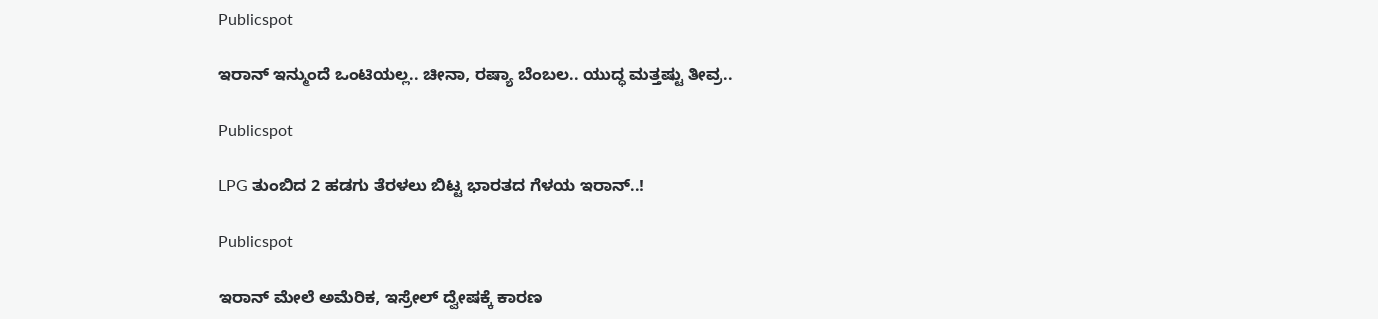Publicspot

ಇರಾನ್ ಇನ್ಮುಂದೆ ಒಂಟಿಯಲ್ಲ.. ಚೀನಾ, ರಷ್ಯಾ ಬೆಂಬಲ.. ಯುದ್ಧ ಮತ್ತಷ್ಟು ತೀವ್ರ..

Publicspot

LPG ತುಂಬಿದ 2 ಹಡಗು ತೆರಳಲು ಬಿಟ್ಟ ಭಾರತದ ಗೆಳಯ ಇರಾನ್‌..!

Publicspot

ಇರಾನ್‌ ಮೇಲೆ ಅಮೆರಿಕ, ಇಸ್ರೇಲ್‌ ದ್ವೇಷಕ್ಕೆ ಕಾರಣ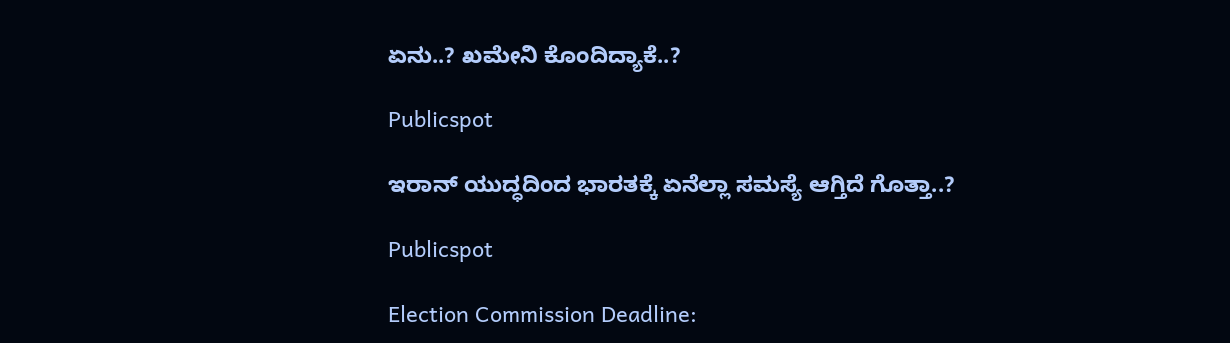ಏನು..? ಖಮೇನಿ ಕೊಂದಿದ್ಯಾಕೆ..?

Publicspot

ಇರಾನ್‌ ಯುದ್ಧದಿಂದ ಭಾರತಕ್ಕೆ ಏನೆಲ್ಲಾ ಸಮಸ್ಯೆ ಆಗ್ತಿದೆ ಗೊತ್ತಾ..?

Publicspot

Election Commission Deadline: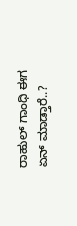ರಾಹುಲ್‌ ಗಾಂಧಿ ಈಗ ಏನ್‌ ಮಾಡ್ತಾರೆ..?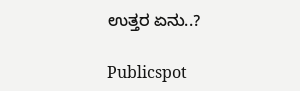ಉತ್ತರ ಏನು..?

Publicspot